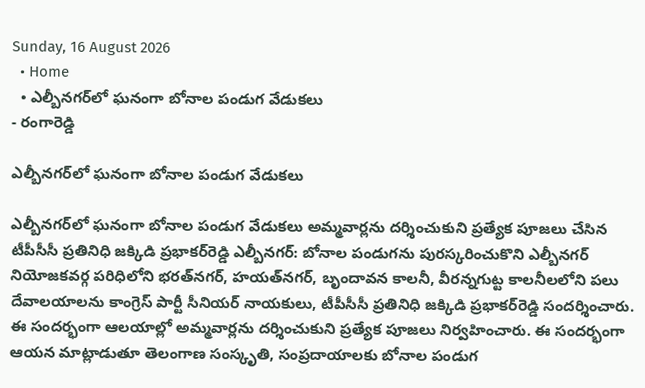Sunday, 16 August 2026
  • Home
  • ఎల్బీనగర్‌లో ఘనంగా బోనాల పండుగ వేడుకలు
- రంగారెడ్డి

ఎల్బీనగర్‌లో ఘనంగా బోనాల పండుగ వేడుకలు

ఎల్బీనగర్‌లో ఘనంగా బోనాల పండుగ వేడుకలు అమ్మవార్లను దర్శించుకుని ప్రత్యేక పూజలు చేసిన టీపీసీసీ ప్రతినిధి జక్కిడి ప్రభాకర్‌రెడ్డి ఎల్బీనగర్: బోనాల పండుగను పురస్కరించుకొని ఎల్బీనగర్ నియోజకవర్గ పరిధిలోని భరత్‌నగర్, హయత్‌నగర్, బృందావన కాలనీ, వీరన్నగుట్ట కాలనీలలోని పలు దేవాలయాలను కాంగ్రెస్ పార్టీ సీనియర్ నాయకులు, టీపీసీసీ ప్రతినిధి జక్కిడి ప్రభాకర్‌రెడ్డి సందర్శించారు. ఈ సందర్భంగా ఆలయాల్లో అమ్మవార్లను దర్శించుకుని ప్రత్యేక పూజలు నిర్వహించారు. ఈ సందర్భంగా ఆయన మాట్లాడుతూ తెలంగాణ సంస్కృతి, సంప్రదాయాలకు బోనాల పండుగ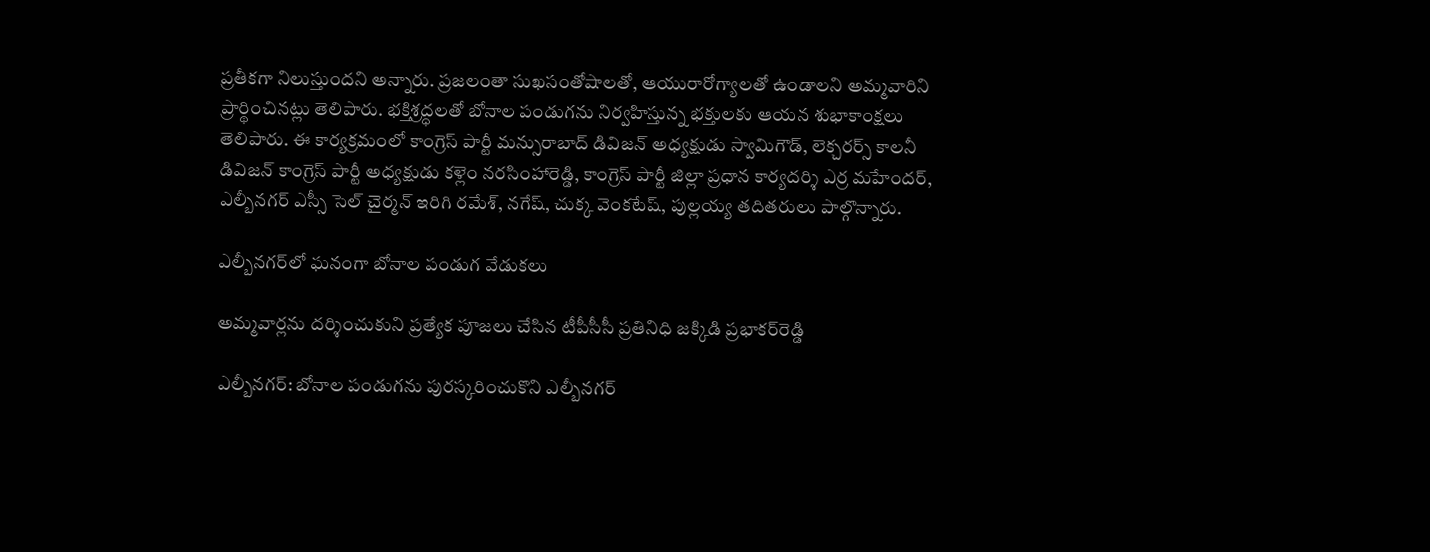ప్రతీకగా నిలుస్తుందని అన్నారు. ప్రజలంతా సుఖసంతోషాలతో, ఆయురారోగ్యాలతో ఉండాలని అమ్మవారిని ప్రార్థించినట్లు తెలిపారు. భక్తిశ్రద్ధలతో బోనాల పండుగను నిర్వహిస్తున్న భక్తులకు ఆయన శుభాకాంక్షలు తెలిపారు. ఈ కార్యక్రమంలో కాంగ్రెస్ పార్టీ మన్సురాబాద్ డివిజన్ అధ్యక్షుడు స్వామిగౌడ్, లెక్చరర్స్ కాలనీ డివిజన్ కాంగ్రెస్ పార్టీ అధ్యక్షుడు కళ్లెం నరసింహారెడ్డి, కాంగ్రెస్ పార్టీ జిల్లా ప్రధాన కార్యదర్శి ఎర్ర మహేందర్, ఎల్బీనగర్ ఎస్సీ సెల్ చైర్మన్ ఇరిగి రమేశ్, నగేష్, చుక్క వెంకటేష్, పుల్లయ్య తదితరులు పాల్గొన్నారు.

ఎల్బీనగర్‌లో ఘనంగా బోనాల పండుగ వేడుకలు

అమ్మవార్లను దర్శించుకుని ప్రత్యేక పూజలు చేసిన టీపీసీసీ ప్రతినిధి జక్కిడి ప్రభాకర్‌రెడ్డి

ఎల్బీనగర్: బోనాల పండుగను పురస్కరించుకొని ఎల్బీనగర్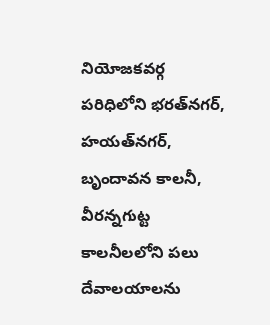నియోజకవర్గ పరిధిలోని భరత్‌నగర్, హయత్‌నగర్, బృందావన కాలనీ, వీరన్నగుట్ట కాలనీలలోని పలు దేవాలయాలను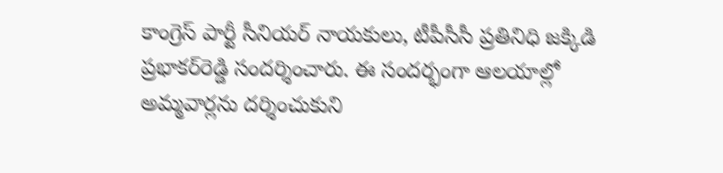కాంగ్రెస్ పార్టీ సీనియర్ నాయకులు, టీపీసీసీ ప్రతినిధి జక్కిడి ప్రభాకర్‌రెడ్డి సందర్శించారు. ఈ సందర్భంగా ఆలయాల్లో అమ్మవార్లను దర్శించుకుని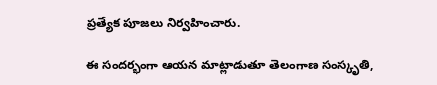ప్రత్యేక పూజలు నిర్వహించారు.

ఈ సందర్భంగా ఆయన మాట్లాడుతూ తెలంగాణ సంస్కృతి,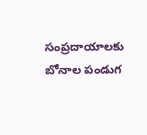సంప్రదాయాలకు బోనాల పండుగ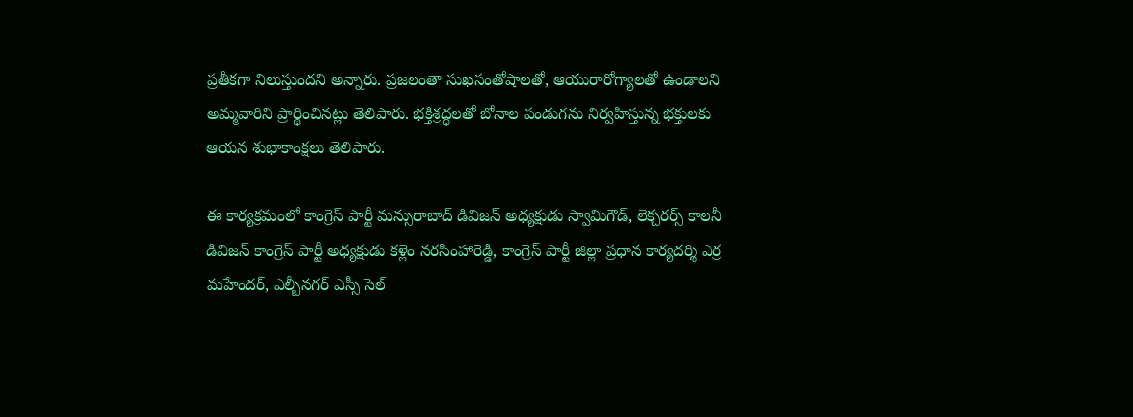ప్రతీకగా నిలుస్తుందని అన్నారు. ప్రజలంతా సుఖసంతోషాలతో, ఆయురారోగ్యాలతో ఉండాలని అమ్మవారిని ప్రార్థించినట్లు తెలిపారు. భక్తిశ్రద్ధలతో బోనాల పండుగను నిర్వహిస్తున్న భక్తులకు ఆయన శుభాకాంక్షలు తెలిపారు.

ఈ కార్యక్రమంలో కాంగ్రెస్ పార్టీ మన్సురాబాద్ డివిజన్ అధ్యక్షుడు స్వామిగౌడ్, లెక్చరర్స్ కాలనీ డివిజన్ కాంగ్రెస్ పార్టీ అధ్యక్షుడు కళ్లెం నరసింహారెడ్డి, కాంగ్రెస్ పార్టీ జిల్లా ప్రధాన కార్యదర్శి ఎర్ర మహేందర్, ఎల్బీనగర్ ఎస్సీ సెల్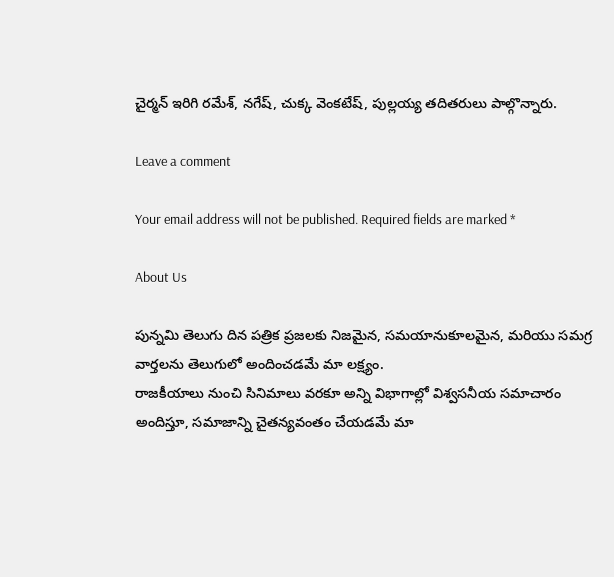చైర్మన్ ఇరిగి రమేశ్, నగేష్, చుక్క వెంకటేష్, పుల్లయ్య తదితరులు పాల్గొన్నారు.

Leave a comment

Your email address will not be published. Required fields are marked *

About Us

పున్నమి తెలుగు దిన పత్రిక ప్రజలకు నిజమైన, సమయానుకూలమైన, మరియు సమగ్ర వార్తలను తెలుగులో అందించడమే మా లక్ష్యం.
రాజకీయాలు నుంచి సినిమాలు వరకూ అన్ని విభాగాల్లో విశ్వసనీయ సమాచారం అందిస్తూ, సమాజాన్ని చైతన్యవంతం చేయడమే మా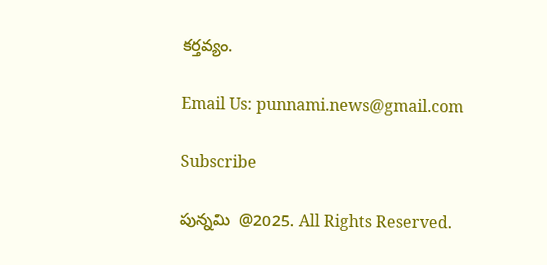కర్తవ్యం.

Email Us: punnami.news@gmail.com

Subscribe

పున్నమి  @2025. All Rights Reserved.